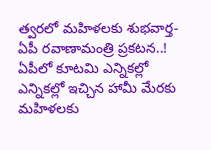త్వరలో మహిళలకు శుభవార్త-ఏపీ రవాణామంత్రి ప్రకటన..!
ఏపీలో కూటమి ఎన్నికల్లో ఎన్నికల్లో ఇచ్చిన హామీ మేరకు మహిళలకు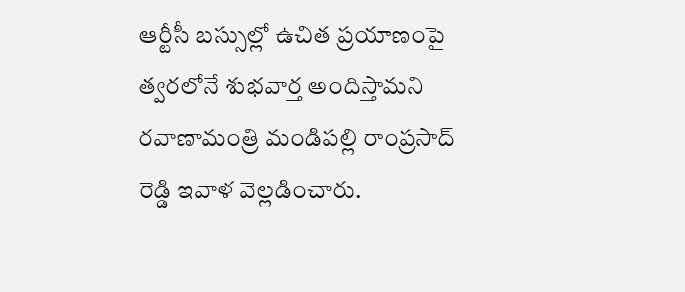ఆర్టీసీ బస్సుల్లో ఉచిత ప్రయాణంపై త్వరలోనే శుభవార్త అందిస్తామని రవాణామంత్రి మండిపల్లి రాంప్రసాద్ రెడ్డి ఇవాళ వెల్లడించారు.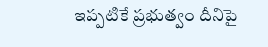ఇప్పటికే ప్రభుత్వం దీనిపై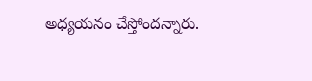అధ్యయనం చేస్తోందన్నారు.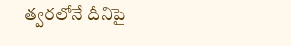త్వరలోనే దీనిపై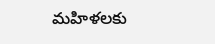మహిళలకు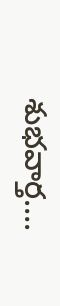శుభవార్త….